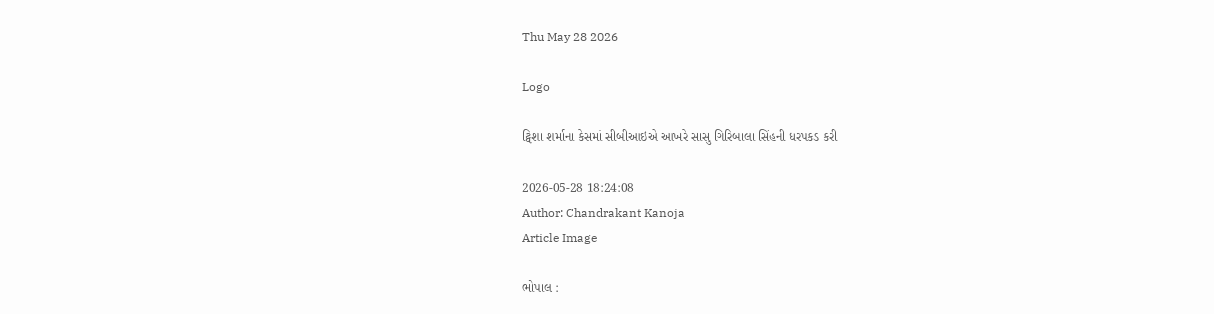Thu May 28 2026

Logo

ટ્વિશા શર્માના કેસમાં સીબીઆઇએ આખરે સાસુ ગિરિબાલા સિંહની ધરપકડ કરી

2026-05-28 18:24:08
Author: Chandrakant Kanoja
Article Image

ભોપાલ :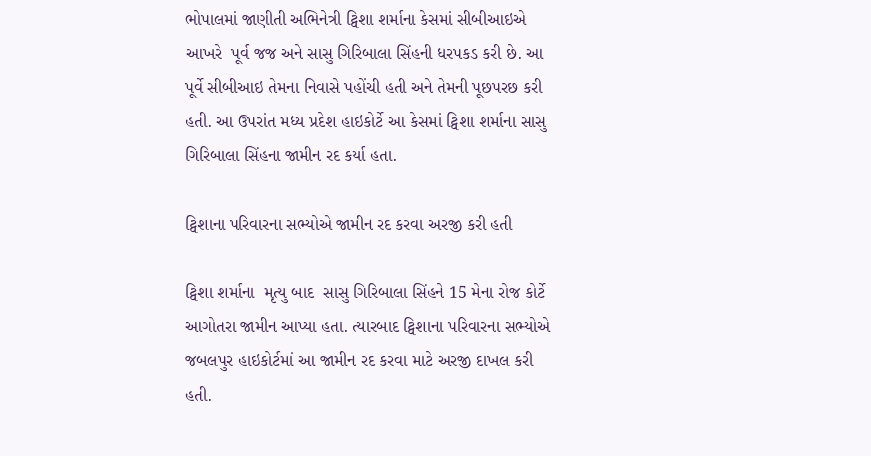ભોપાલમાં જાણીતી અભિનેત્રી ટ્વિશા શર્માના કેસમાં સીબીઆઇએ આખરે  પૂર્વ જજ અને સાસુ ગિરિબાલા સિંહની ધરપકડ કરી છે. આ પૂર્વે સીબીઆઇ તેમના નિવાસે પહોંચી હતી અને તેમની પૂછપરછ કરી હતી. આ ઉપરાંત મધ્ય પ્રદેશ હાઇકોર્ટે આ કેસમાં ટ્વિશા શર્માના સાસુ ગિરિબાલા સિંહના જામીન રદ કર્યા હતા.

ટ્વિશાના પરિવારના સભ્યોએ જામીન રદ કરવા અરજી કરી હતી

ટ્વિશા શર્માના  મૃત્યુ બાદ  સાસુ ગિરિબાલા સિંહને 15 મેના રોજ કોર્ટે આગોતરા જામીન આપ્યા હતા. ત્યારબાદ ટ્વિશાના પરિવારના સભ્યોએ જબલપુર હાઇકોર્ટમાં આ જામીન રદ કરવા માટે અરજી દાખલ કરી હતી.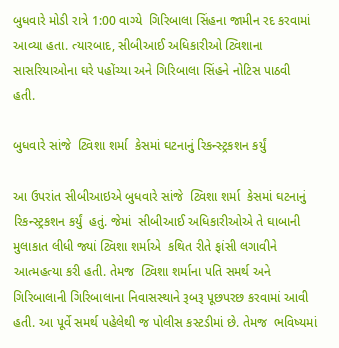બુધવારે મોડી રાત્રે 1:00 વાગ્યે  ગિરિબાલા સિંહના જામીન રદ કરવામાં આવ્યા હતા. ત્યારબાદ, સીબીઆઈ અધિકારીઓ ટ્વિશાના સાસરિયાઓના ઘરે પહોંચ્યા અને ગિરિબાલા સિંહને નોટિસ પાઠવી હતી.

બુધવારે સાંજે  ટ્વિશા શર્મા  કેસમાં ઘટનાનું રિકન્સ્ટ્રકશન કર્યું

આ ઉપરાંત સીબીઆઇએ બુધવારે સાંજે  ટ્વિશા શર્મા  કેસમાં ઘટનાનું રિકન્સ્ટ્રકશન કર્યું  હતું. જેમાં  સીબીઆઈ અધિકારીઓએ તે ઘાબાની મુલાકાત લીધી જ્યાં ટ્વિશા શર્માએ  કથિત રીતે ફાંસી લગાવીને આત્મહત્યા કરી હતી. તેમજ  ટ્વિશા શર્માના પતિ સમર્થ અને ગિરિબાલાની ગિરિબાલાના નિવાસસ્થાને રૂબરૂ પૂછપરછ કરવામાં આવી હતી. આ પૂર્વે સમર્થ પહેલેથી જ પોલીસ કસ્ટડીમાં છે. તેમજ  ભવિષ્યમાં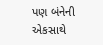પણ બંનેની એકસાથે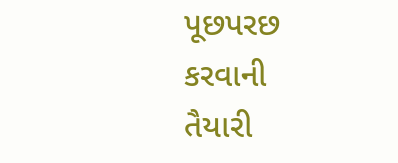પૂછપરછ કરવાની તૈયારી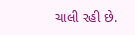ચાલી રહી છે.